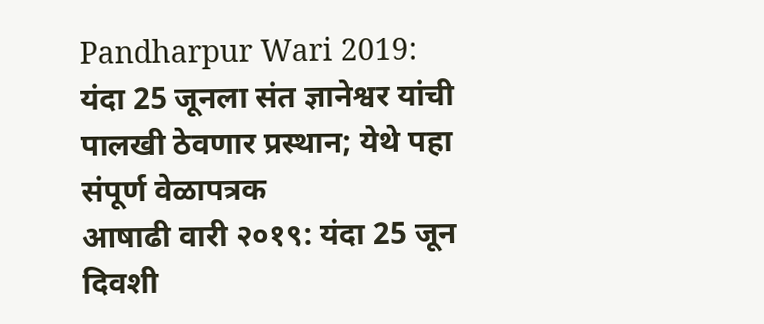Pandharpur Wari 2019: यंदा 25 जूनला संत ज्ञानेश्वर यांची पालखी ठेवणार प्रस्थान; येथे पहा संपूर्ण वेळापत्रक
आषाढी वारी २०१९: यंदा 25 जून दिवशी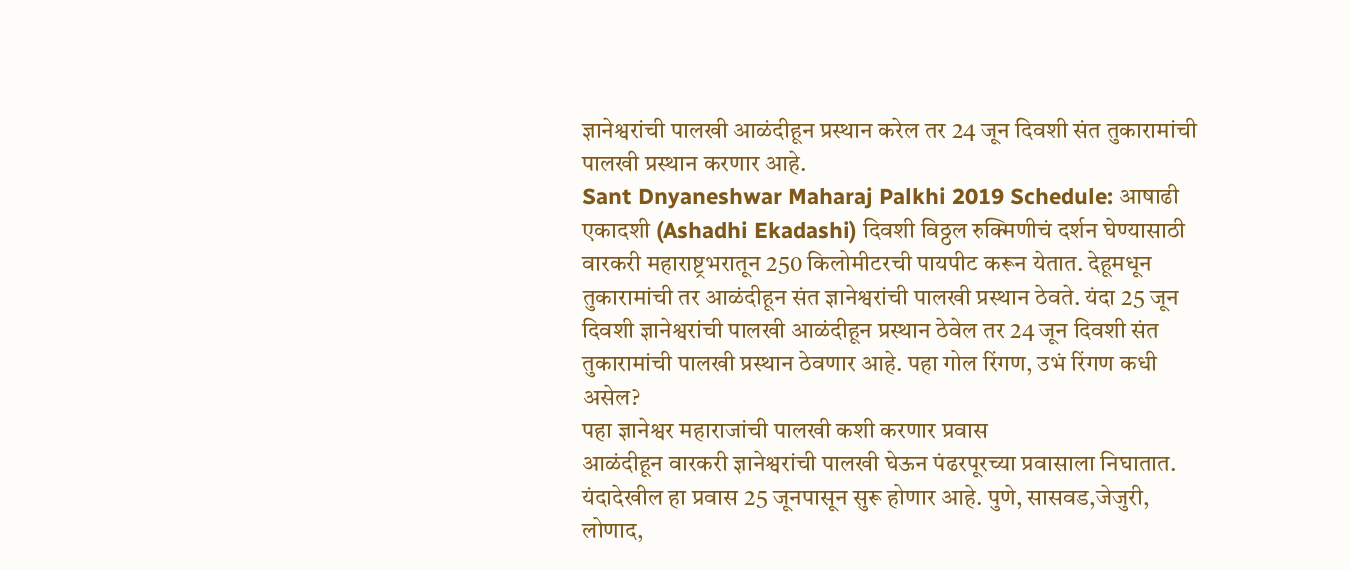ज्ञानेश्वरांची पालखी आळंदीहून प्रस्थान करेल तर 24 जून दिवशी संत तुकारामांची पालखी प्रस्थान करणार आहे.
Sant Dnyaneshwar Maharaj Palkhi 2019 Schedule: आषाढी एकादशी (Ashadhi Ekadashi) दिवशी विठ्ठल रुक्मिणीचं दर्शन घेण्यासाठी वारकरी महाराष्ट्रभरातून 250 किलोमीटरची पायपीट करून येतात. देहूमधून तुकारामांची तर आळंदीहून संत ज्ञानेश्वरांची पालखी प्रस्थान ठेवते. यंदा 25 जून दिवशी ज्ञानेश्वरांची पालखी आळंदीहून प्रस्थान ठेवेल तर 24 जून दिवशी संत तुकारामांची पालखी प्रस्थान ठेवणार आहे. पहा गोल रिंगण, उभं रिंगण कधी असेल?
पहा ज्ञानेश्वर महाराजांची पालखी कशी करणार प्रवास
आळंदीहून वारकरी ज्ञानेश्वरांची पालखी घेऊन पंढरपूरच्या प्रवासाला निघातात.
यंदादेखील हा प्रवास 25 जूनपासून सुरू होणार आहे. पुणे, सासवड,जेजुरी, लोणाद,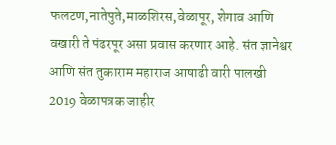फलटण,नातेपुते,माळशिरस,वेळापूर, शेगाव आणि वखारी ते पंढरपूर असा प्रवास करणार आहे. संत ज्ञानेश्वर आणि संत तुकाराम महाराज आषाढी वारी पालखी 2019 वेळापत्रक जाहीर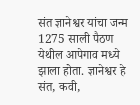संत ज्ञानेश्वर यांचा जन्म 1275 साली पैठण येथील आपेगाव मध्ये झाला होता. ज्ञानेश्वर हे संत, कवी,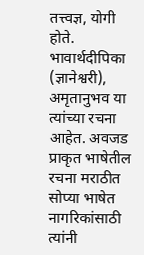तत्त्वज्ञ, योगी होते. भावार्थदीपिका (ज्ञानेश्वरी), अमृतानुभव या त्यांच्या रचना आहेत. अवजड प्राकृत भाषेतील रचना मराठीत सोप्या भाषेत नागरिकांसाठी त्यांनी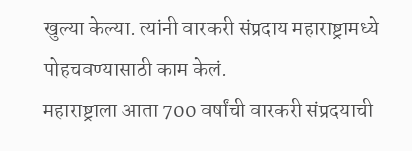खुल्या केल्या. त्यांनी वारकरी संप्रदाय महाराष्ट्रामध्ये पोहचवण्यासाठी काम केलं.
महाराष्ट्राला आता 700 वर्षांची वारकरी संप्रदयाची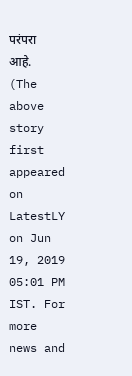परंपरा आहे.
(The above story first appeared on LatestLY on Jun 19, 2019 05:01 PM IST. For more news and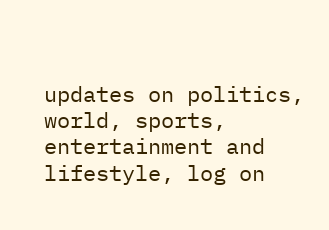updates on politics, world, sports, entertainment and lifestyle, log on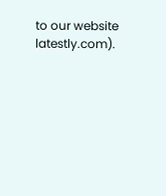to our website latestly.com).